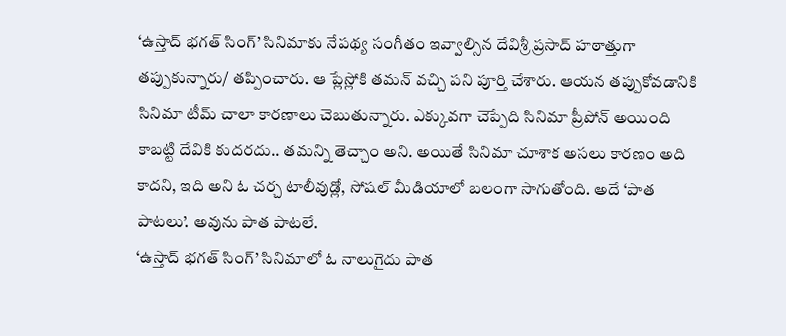‘ఉస్తాద్ భగత్ సింగ్’ సినిమాకు నేపథ్య సంగీతం ఇవ్వాల్సిన దేవిశ్రీ ప్రసాద్ హఠాత్తుగా తప్పుకున్నారు/ తప్పించారు. ఆ ప్లేస్లోకి తమన్ వచ్చి పని పూర్తి చేశారు. ఆయన తప్పుకోవడానికి సినిమా టీమ్ చాలా కారణాలు చెబుతున్నారు. ఎక్కువగా చెప్పేది సినిమా ప్రీపోన్ అయింది కాబట్టి దేవికి కుదరదు.. తమన్ని తెచ్చాం అని. అయితే సినిమా చూశాక అసలు కారణం అది కాదని, ఇది అని ఓ చర్చ టాలీవుడ్లో, సోషల్ మీడియాలో బలంగా సాగుతోంది. అదే ‘పాత పాటలు’. అవును పాత పాటలే.
‘ఉస్తాద్ భగత్ సింగ్’ సినిమాలో ఓ నాలుగైదు పాత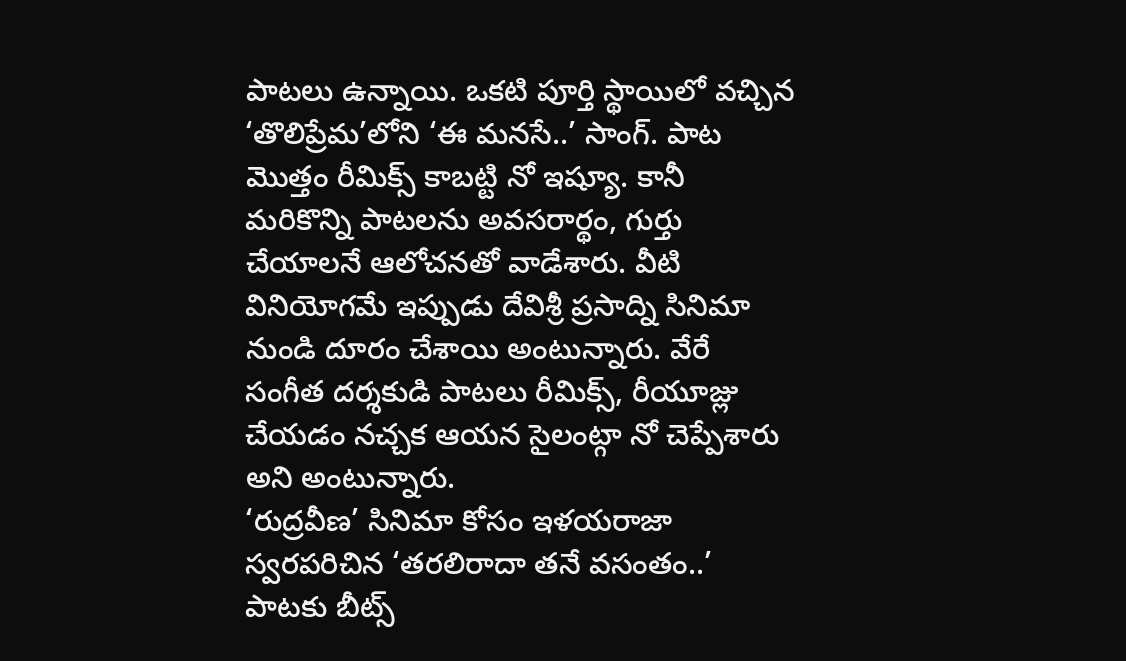పాటలు ఉన్నాయి. ఒకటి పూర్తి స్థాయిలో వచ్చిన ‘తొలిప్రేమ’లోని ‘ఈ మనసే..’ సాంగ్. పాట మొత్తం రీమిక్స్ కాబట్టి నో ఇష్యూ. కానీ మరికొన్ని పాటలను అవసరార్థం, గుర్తు చేయాలనే ఆలోచనతో వాడేశారు. వీటి వినియోగమే ఇప్పుడు దేవిశ్రీ ప్రసాద్ని సినిమా నుండి దూరం చేశాయి అంటున్నారు. వేరే సంగీత దర్శకుడి పాటలు రీమిక్స్, రీయూజ్లు చేయడం నచ్చక ఆయన సైలంట్గా నో చెప్పేశారు అని అంటున్నారు.
‘రుద్రవీణ’ సినిమా కోసం ఇళయరాజా స్వరపరిచిన ‘తరలిరాదా తనే వసంతం..’ పాటకు బీట్స్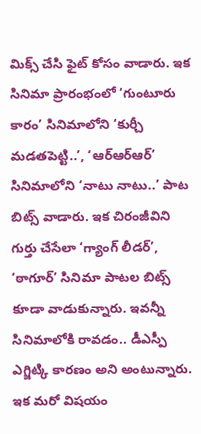మిక్స్ చేసి ఫైట్ కోసం వాడారు. ఇక సినిమా ప్రారంభంలో ‘గుంటూరు కారం’ సినిమాలోని ‘కుర్చీ మడతపెట్టి..’, ‘ఆర్ఆర్ఆర్’ సినిమాలోని ‘నాటు నాటు..’ పాట బిట్స్ వాడారు. ఇక చిరంజీవిని గుర్తు చేసేలా ‘గ్యాంగ్ లీడర్’, ‘ఠాగూర్’ సినిమా పాటల బిట్స్ కూడా వాడుకున్నారు. ఇవన్నీ సినిమాలోకి రావడం.. డీఎస్పీ ఎగ్జిట్కి కారణం అని అంటున్నారు.
ఇక మరో విషయం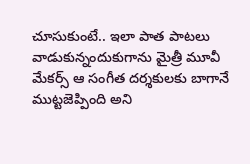చూసుకుంటే.. ఇలా పాత పాటలు వాడుకున్నందుకుగాను మైత్రీ మూవీ మేకర్స్ ఆ సంగీత దర్శకులకు బాగానే ముట్టజెప్పింది అని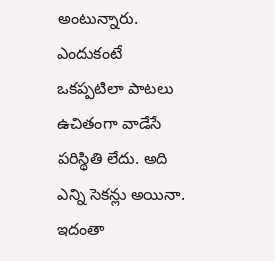అంటున్నారు. ఎందుకంటే ఒకప్పటిలా పాటలు ఉచితంగా వాడేసే పరిస్థితి లేదు. అది ఎన్ని సెకన్లు అయినా. ఇదంతా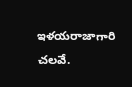ఇళయరాజాగారి చలవే.